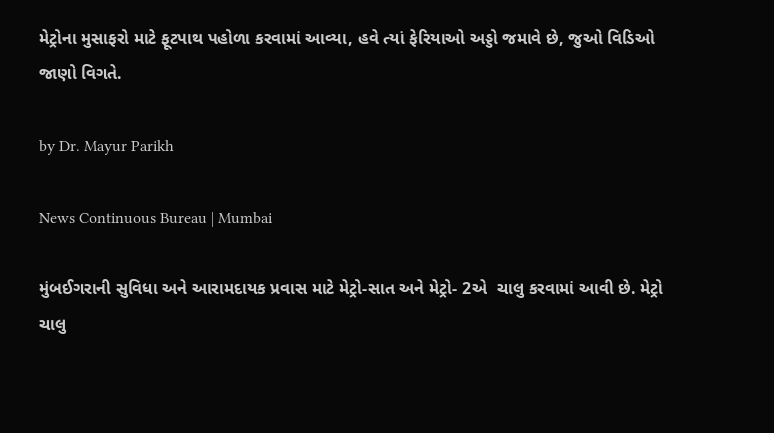મેટ્રોના મુસાફરો માટે ફૂટપાથ પહોળા કરવામાં આવ્યા, હવે ત્યાં ફેરિયાઓ અડ્ડો જમાવે છે, જુઓ વિડિઓ જાણો વિગતે.

by Dr. Mayur Parikh

News Continuous Bureau | Mumbai

મુંબઈગરાની સુવિધા અને આરામદાયક પ્રવાસ માટે મેટ્રો-સાત અને મેટ્રો- 2એ  ચાલુ કરવામાં આવી છે. મેટ્રો ચાલુ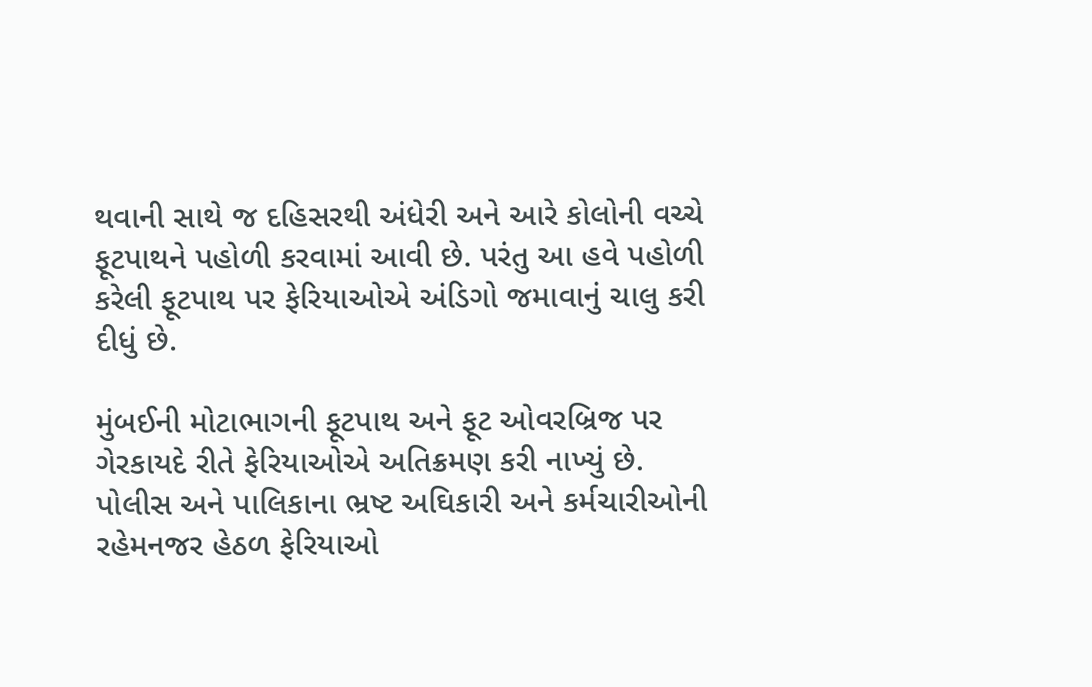થવાની સાથે જ દહિસરથી અંધેરી અને આરે કોલોની વચ્ચે ફૂટપાથને પહોળી કરવામાં આવી છે. પરંતુ આ હવે પહોળી કરેલી ફૂટપાથ પર ફેરિયાઓએ અંડિગો જમાવાનું ચાલુ કરી દીધું છે.

મુંબઈની મોટાભાગની ફૂટપાથ અને ફૂટ ઓવરબ્રિજ પર ગેરકાયદે રીતે ફેરિયાઓએ અતિક્રમણ કરી નાખ્યું છે. પોલીસ અને પાલિકાના ભ્રષ્ટ અઘિકારી અને કર્મચારીઓની રહેમનજર હેઠળ ફેરિયાઓ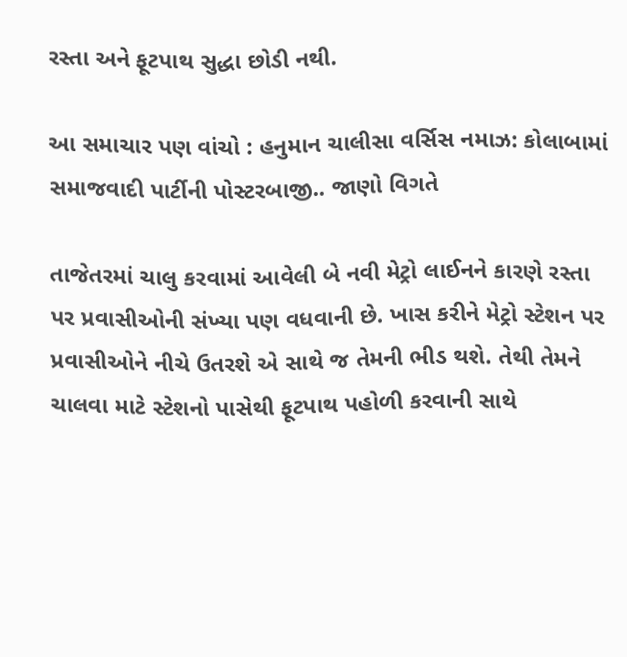રસ્તા અને ફૂટપાથ સુદ્ધા છોડી નથી.

આ સમાચાર પણ વાંચો : હનુમાન ચાલીસા વર્સિસ નમાઝ: કોલાબામાં સમાજવાદી પાર્ટીની પોસ્ટરબાજી.. જાણો વિગતે

તાજેતરમાં ચાલુ કરવામાં આવેલી બે નવી મેટ્રો લાઈનને કારણે રસ્તા પર પ્રવાસીઓની સંખ્યા પણ વધવાની છે. ખાસ કરીને મેટ્રો સ્ટેશન પર પ્રવાસીઓને નીચે ઉતરશે એ સાથે જ તેમની ભીડ થશે. તેથી તેમને ચાલવા માટે સ્ટેશનો પાસેથી ફૂટપાથ પહોળી કરવાની સાથે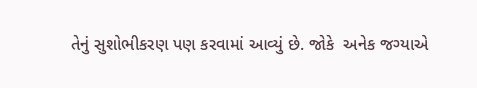તેનું સુશોભીકરણ પણ કરવામાં આવ્યું છે. જોકે  અનેક જગ્યાએ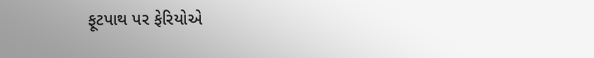ફૂટપાથ પર ફેરિયોએ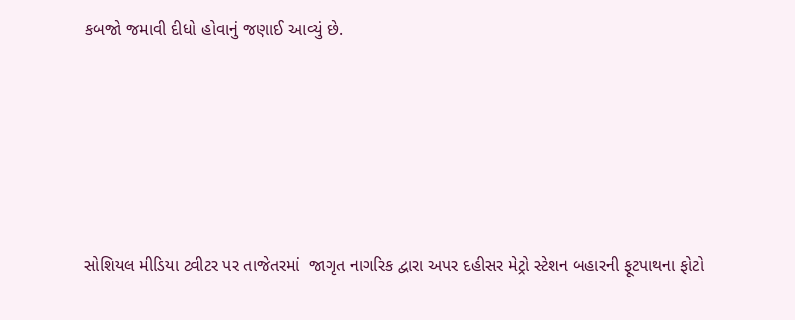કબજો જમાવી દીધો હોવાનું જણાઈ આવ્યું છે.





સોશિયલ મીડિયા ટ્વીટર પર તાજેતરમાં  જાગૃત નાગરિક દ્વારા અપર દહીસર મેટ્રો સ્ટેશન બહારની ફૂટપાથના ફોટો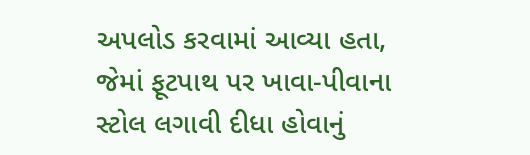અપલોડ કરવામાં આવ્યા હતા, જેમાં ફૂટપાથ પર ખાવા-પીવાના સ્ટોલ લગાવી દીધા હોવાનું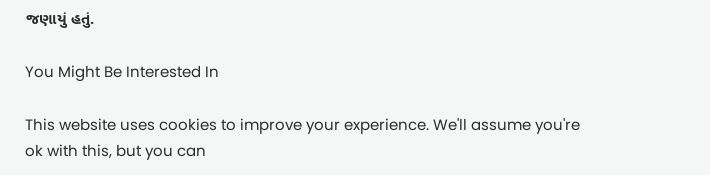જણાયું હતું.

You Might Be Interested In

This website uses cookies to improve your experience. We'll assume you're ok with this, but you can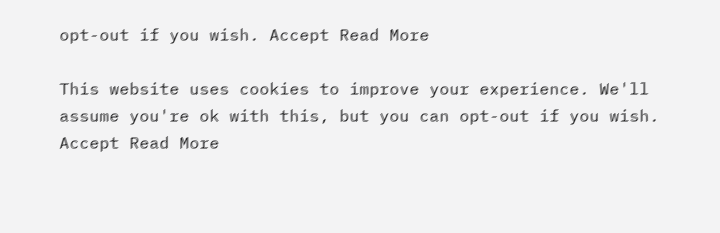opt-out if you wish. Accept Read More

This website uses cookies to improve your experience. We'll assume you're ok with this, but you can opt-out if you wish. Accept Read More